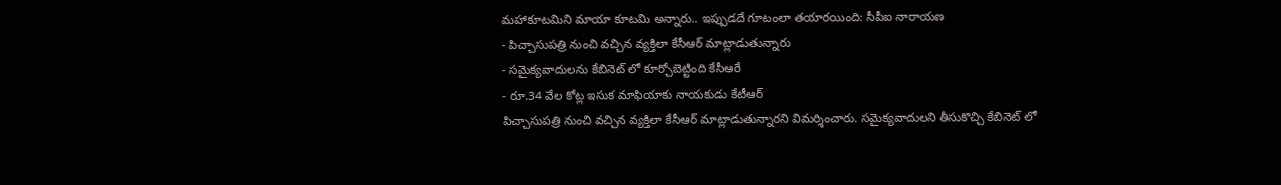మహాకూటమిని మాయా కూటమి అన్నారు.. ఇప్పుడదే గూటంలా తయారయింది: సీపీఐ నారాయణ
- పిచ్చాసుపత్రి నుంచి వచ్చిన వ్యక్తిలా కేసీఆర్ మాట్లాడుతున్నారు
- సమైక్యవాదులను కేబినెట్ లో కూర్చోబెట్టింది కేసీఆరే
- రూ.34 వేల కోట్ల ఇసుక మాఫియాకు నాయకుడు కేటీఆర్
పిచ్చాసుపత్రి నుంచి వచ్చిన వ్యక్తిలా కేసీఆర్ మాట్లాడుతున్నారని విమర్శించారు. సమైక్యవాదులని తీసుకొచ్చి కేబినెట్ లో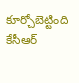కూర్చోబెట్టింది కేసీఆర్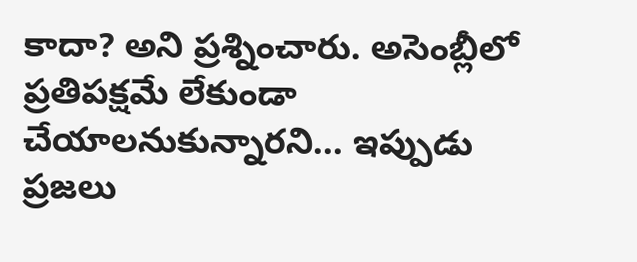కాదా? అని ప్రశ్నించారు. అసెంబ్లీలో ప్రతిపక్షమే లేకుండా చేయాలనుకున్నారని... ఇప్పుడు ప్రజలు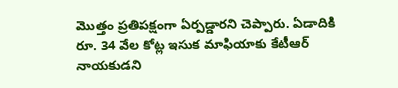మొత్తం ప్రతిపక్షంగా ఏర్పడ్డారని చెప్పారు. ఏడాదికి రూ. 34 వేల కోట్ల ఇసుక మాఫియాకు కేటీఆర్ నాయకుడని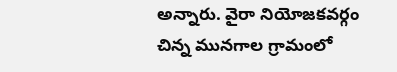అన్నారు. వైరా నియోజకవర్గం చిన్న మునగాల గ్రామంలో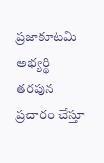ప్రజాకూటమి అభ్యర్థి తరపున ప్రచారం చేస్తూ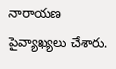నారాయణ పైవ్యాఖ్యలు చేశారు.